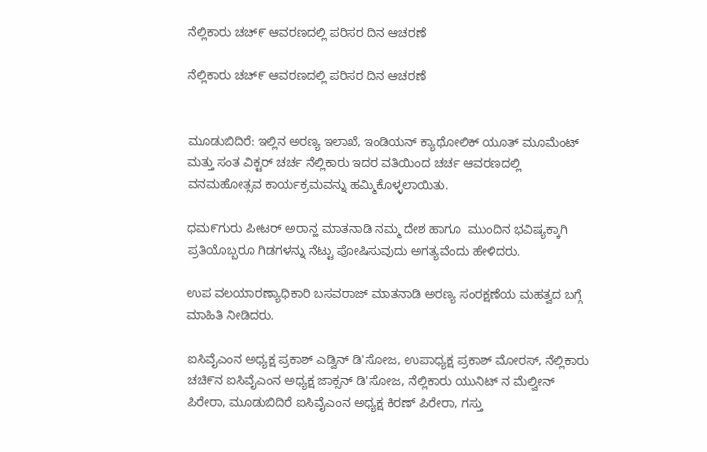ನೆಲ್ಲಿಕಾರು ಚಚ್೯ ಆವರಣದಲ್ಲಿ ಪರಿಸರ ದಿನ ಆಚರಣೆ

ನೆಲ್ಲಿಕಾರು ಚಚ್೯ ಆವರಣದಲ್ಲಿ ಪರಿಸರ ದಿನ ಆಚರಣೆ


ಮೂಡುಬಿದಿರೆ: ಇಲ್ಲಿನ ಅರಣ್ಯ ಇಲಾಖೆ, ಇಂಡಿಯನ್ ಕ್ಯಾಥೋಲಿಕ್ ಯೂತ್ ಮೂಮೆಂಟ್ ಮತ್ತು ಸಂತ ವಿಕ್ಟರ್ ಚರ್ಚ ನೆಲ್ಲಿಕಾರು ಇದರ ವತಿಯಿಂದ ಚರ್ಚ ಆವರಣದಲ್ಲಿ ವನಮಹೋತ್ಸವ ಕಾರ್ಯಕ್ರಮವನ್ನು ಹಮ್ಮಿಕೊಳ್ಳಲಾಯಿತು.

ಧಮ೯ಗುರು ಪೀಟರ್ ಅರಾನ್ಹ ಮಾತನಾಡಿ ನಮ್ಮ ದೇಶ ಹಾಗೂ  ಮುಂದಿನ ಭವಿಷ್ಯಕ್ಕಾಗಿ ಪ್ರತಿಯೊಬ್ಬರೂ ಗಿಡಗಳನ್ನು ನೆಟ್ಟು ಪೋಷಿಸುವುದು ಅಗತ್ಯವೆಂದು ಹೇಳಿದರು.

ಉಪ ವಲಯಾರಣ್ಯಾಧಿಕಾರಿ ಬಸವರಾಜ್ ಮಾತನಾಡಿ ಅರಣ್ಯ ಸಂರಕ್ಷಣೆಯ ಮಹತ್ವದ ಬಗ್ಗೆ ಮಾಹಿತಿ ನೀಡಿದರು.

ಐಸಿವೈಎಂನ ಅಧ್ಯಕ್ಷ ಪ್ರಕಾಶ್ ಎಡ್ವಿನ್ ಡಿ'ಸೋಜ, ಉಪಾಧ್ಯಕ್ಷ ಪ್ರಕಾಶ್ ಮೋರಸ್, ನೆಲ್ಲಿಕಾರು ಚಚಿ೯ನ ಐಸಿವೈಎಂನ ಅಧ್ಯಕ್ಷ ಜಾಕ್ಸನ್ ಡಿ'ಸೋಜ, ನೆಲ್ಲಿಕಾರು ಯುನಿಟ್ ನ ಮೆಲ್ವೀನ್ ಪಿರೇರಾ, ಮೂಡುಬಿದಿರೆ ಐಸಿವೈಎಂನ ಅಧ್ಯಕ್ಷ ಕಿರಣ್ ಪಿರೇರಾ, ಗಸ್ತು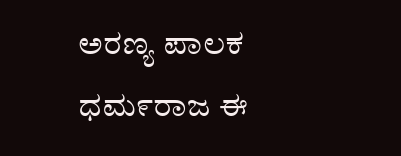ಅರಣ್ಯ ಪಾಲಕ ಧಮ೯ರಾಜ ಈ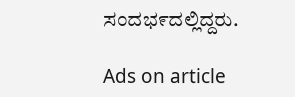ಸಂದಭ೯ದಲ್ಲಿದ್ದರು.

Ads on article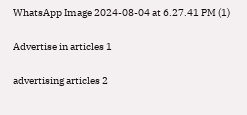WhatsApp Image 2024-08-04 at 6.27.41 PM (1)

Advertise in articles 1

advertising articles 2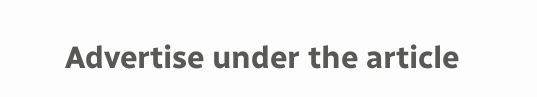Advertise under the article